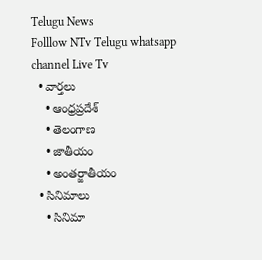Telugu News
Folllow NTv Telugu whatsapp channel Live Tv
  • వార్తలు
    • ఆంధ్రప్రదేశ్
    • తెలంగాణ
    • జాతీయం
    • అంతర్జాతీయం
  • సినిమాలు
    • సినిమా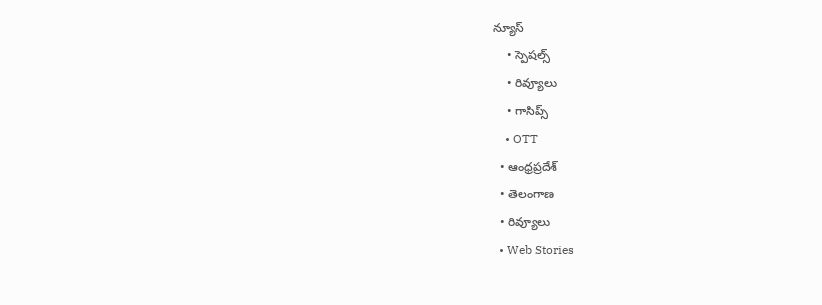న్యూస్
    • స్పెషల్స్
    • రివ్యూలు
    • గాసిప్స్
    • OTT
  • ఆంధ్రప్రదేశ్
  • తెలంగాణ
  • రివ్యూలు
  • Web Stories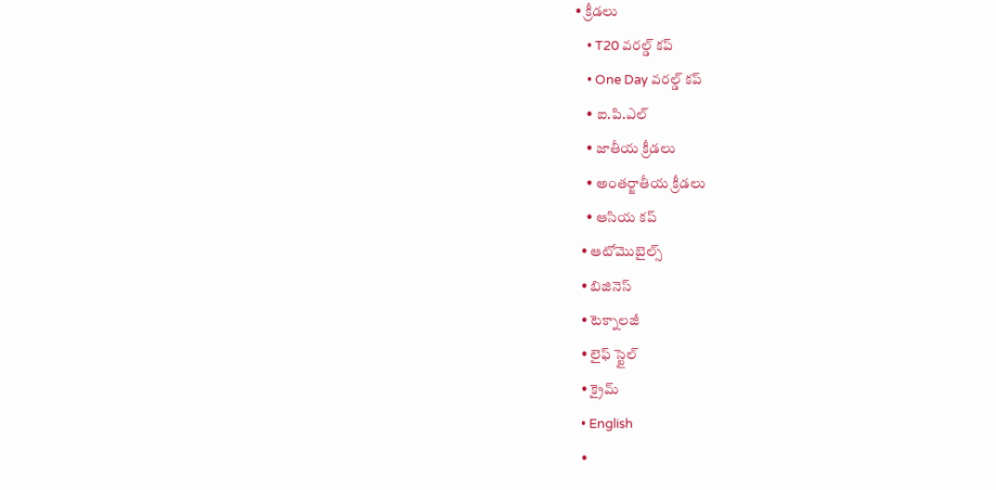• క్రీడలు
    • T20 వరల్డ్ కప్
    • One Day వరల్డ్ కప్
    • ఐ.పి.ఎల్
    • జాతీయ క్రీడలు
    • అంతర్జాతీయ క్రీడలు
    • ఆసియ కప్
  • ఆటోమొబైల్స్
  • బిజినెస్‌
  • టెక్నాలజీ
  • లైఫ్ స్టైల్
  • క్రైమ్
  • English
  •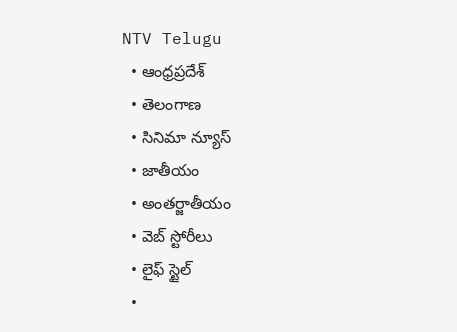NTV Telugu
  • ఆంధ్రప్రదేశ్
  • తెలంగాణ
  • సినిమా న్యూస్
  • జాతీయం
  • అంతర్జాతీయం
  • వెబ్ స్టోరీలు
  • లైఫ్ స్టైల్
  •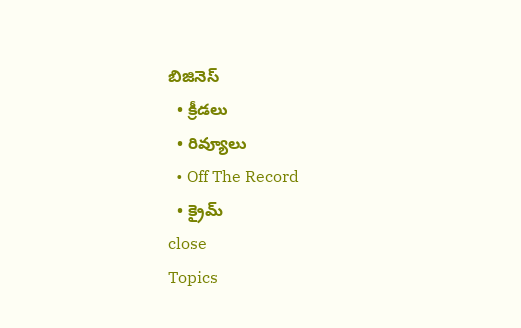బిజినెస్‌
  • క్రీడలు
  • రివ్యూలు
  • Off The Record
  • క్రైమ్
close
Topics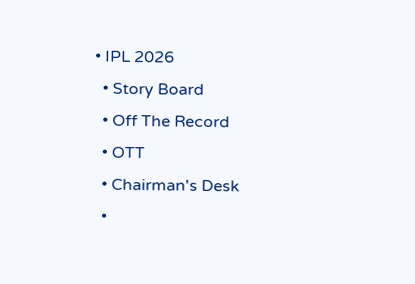• IPL 2026
  • Story Board
  • Off The Record
  • OTT
  • Chairman's Desk
  •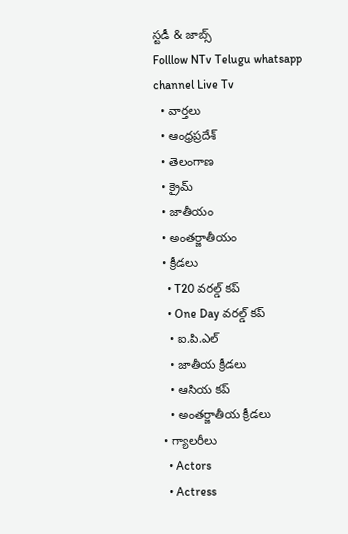స్టడీ & జాబ్స్
Folllow NTv Telugu whatsapp channel Live Tv
  • వార్తలు
  • ఆంధ్రప్రదేశ్
  • తెలంగాణ
  • క్రైమ్
  • జాతీయం
  • అంతర్జాతీయం
  • క్రీడలు
    • T20 వరల్డ్ కప్
    • One Day వరల్డ్ కప్
    • ఐ.పి.ఎల్
    • జాతీయ క్రీడలు
    • ఆసియ కప్
    • అంతర్జాతీయ క్రీడలు
  • గ్యాలరీలు
    • Actors
    • Actress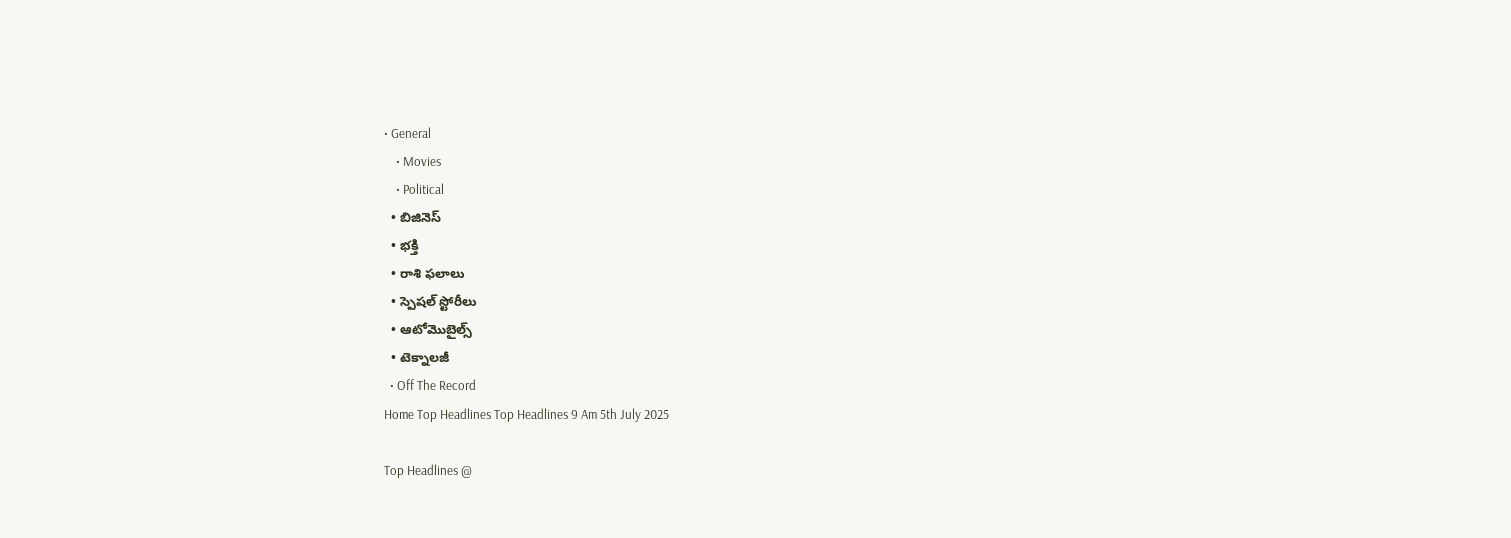• General
    • Movies
    • Political
  • బిజినెస్‌
  • భక్తి
  • రాశి ఫలాలు
  • స్పెషల్‌ స్టోరీలు
  • ఆటోమొబైల్స్
  • టెక్నాలజీ
  • Off The Record
Home Top Headlines Top Headlines 9 Am 5th July 2025

Top Headlines @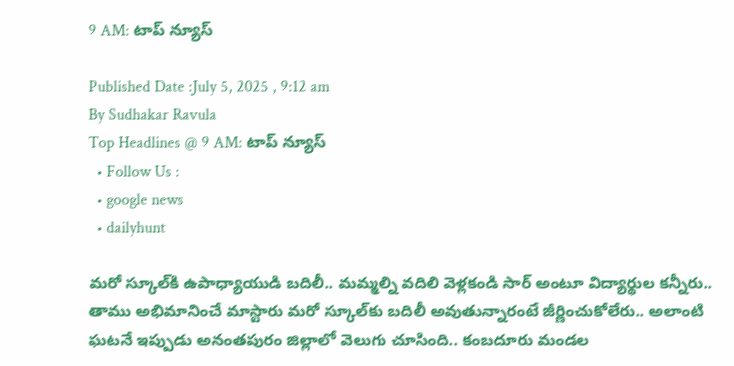9 AM: టాప్‌ న్యూస్‌

Published Date :July 5, 2025 , 9:12 am
By Sudhakar Ravula
Top Headlines @ 9 AM: టాప్‌ న్యూస్‌
  • Follow Us :
  • google news
  • dailyhunt

మరో స్కూల్‌కి ఉపాధ్యాయుడి బదిలీ.. మమ్మల్ని వదిలి వెళ్లకండి సార్ అంటూ విద్యార్థుల కన్నీరు..
తాము అభిమానించే మాస్టారు మరో స్కూల్‌కు బదిలీ అవుతున్నారంటే జీర్ణించుకోలేరు.. అలాంటి ఘటనే ఇప్పుడు అనంతపురం జిల్లాలో వెలుగు చూసింది.. కంబదూరు మండల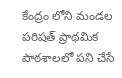కేంద్రం లోని మండల పరిషత్ ప్రాథమిక పాఠశాలలో పని చేసే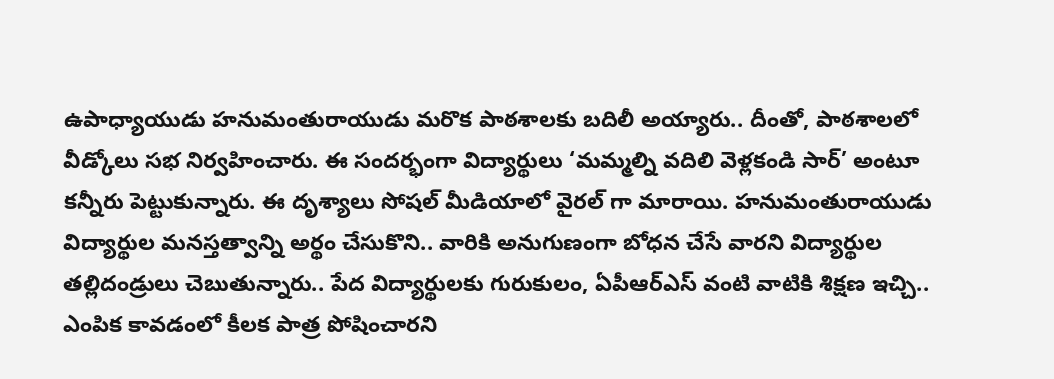ఉపాధ్యాయుడు హనుమంతురాయుడు మరొక పాఠశాలకు బదిలీ అయ్యారు.. దీంతో, పాఠశాలలో వీడ్కోలు సభ నిర్వహించారు. ఈ సందర్భంగా విద్యార్థులు ‘మమ్మల్ని వదిలి వెళ్లకండి సార్’ అంటూ కన్నీరు పెట్టుకున్నారు. ఈ దృశ్యాలు సోషల్ మీడియాలో వైరల్ గా మారాయి. హనుమంతురాయుడు విద్యార్థుల మనస్తత్వాన్ని అర్థం చేసుకొని.. వారికి అనుగుణంగా బోధన చేసే వారని విద్యార్థుల తల్లిదండ్రులు చెబుతున్నారు.. పేద విద్యార్థులకు గురుకులం, ఏపీఆర్ఎస్ వంటి వాటికి శిక్షణ ఇచ్చి.. ఎంపిక కావడంలో కీలక పాత్ర పోషించారని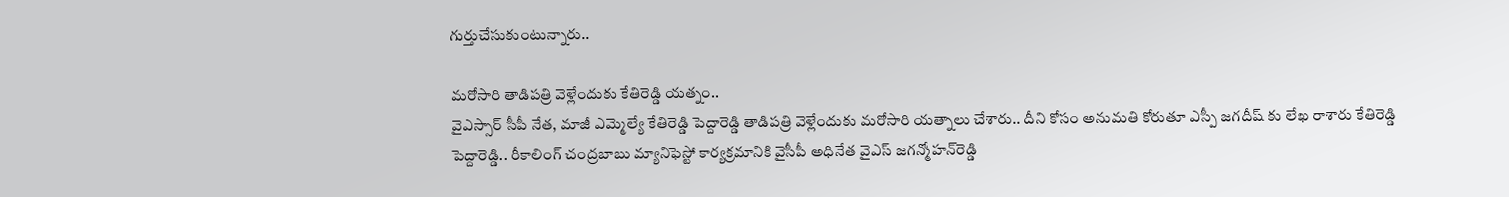గుర్తుచేసుకుంటున్నారు..

మరోసారి తాడిపత్రి వెళ్లేందుకు కేతిరెడ్డి యత్నం..
వైఎస్సార్ సీపీ నేత, మాజీ ఎమ్మెల్యే కేతిరెడ్డి పెద్దారెడ్డి తాడిపత్రి వెళ్లేందుకు మరోసారి యత్నాలు చేశారు.. దీని కోసం అనుమతి కోరుతూ ఎస్పీ జగదీష్ కు లేఖ రాశారు కేతిరెడ్డి పెద్దారెడ్డి.. రీకాలింగ్ చంద్రబాబు మ్యానిఫెస్టో కార్యక్రమానికి వైసీపీ అధినేత వైఎస్‌ జగన్మోహన్‌రెడ్డి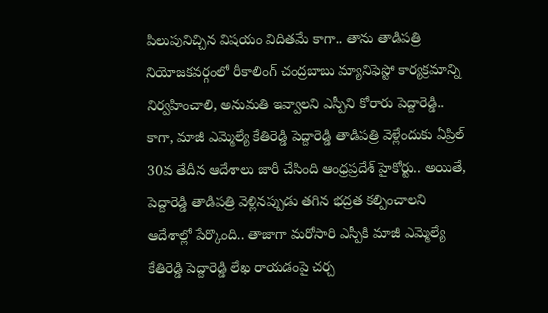పిలుపునిచ్చిన విషయం విదితమే కాగా.. తాను తాడిపత్రి నియోజకవర్గంలో రీకాలింగ్ చంద్రబాబు మ్యానిఫెస్టో కార్యక్రమాన్ని నిర్వహించాలి, అనుమతి ఇవ్వాలని ఎస్పీని కోరారు పెద్దారెడ్డి.. కాగా, మాజీ ఎమ్మెల్యే కేతిరెడ్డి పెద్దారెడ్డి తాడిపత్రి వెళ్లేందుకు ఏప్రిల్ 30వ తేదీన ఆదేశాలు జారీ చేసింది ఆంధ్రప్రదేశ్‌ హైకోర్టు.. అయితే, పెద్దారెడ్డి తాడిపత్రి వెళ్లినప్పుడు తగిన భద్రత కల్పించాలని ఆదేశాల్లో పేర్కొంది.. తాజాగా మరోసారి ఎస్పీకి మాజీ ఎమ్మెల్యే కేతిరెడ్డి పెద్దారెడ్డి లేఖ రాయడంపై చర్చ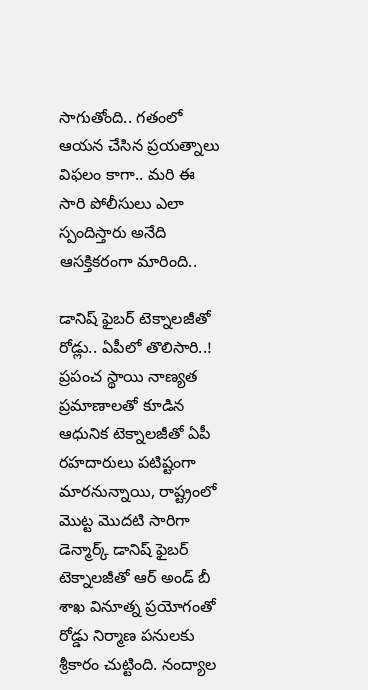సాగుతోంది.. గతంలో ఆయన చేసిన ప్రయత్నాలు విఫలం కాగా.. మరి ఈ సారి పోలీసులు ఎలా స్పందిస్తారు అనేది ఆసక్తికరంగా మారింది..

డానిష్‌ ఫైబర్‌ టెక్నాలజీతో రోడ్లు.. ఏపీలో తొలిసారి..!
ప్రపంచ స్థాయి నాణ్యత ప్రమాణాలతో కూడిన ఆధునిక టెక్నాలజీతో ఏపీ రహదారులు పటిష్టంగా మారనున్నాయి, రాష్ట్రంలో మొట్ట మొదటి సారిగా డెన్మార్క్ డానిష్ ఫైబర్ టెక్నాలజీతో ఆర్ అండ్‌ బీ శాఖ వినూత్న ప్రయోగంతో రోడ్డు నిర్మాణ పనులకు శ్రీకారం చుట్టింది. నంద్యాల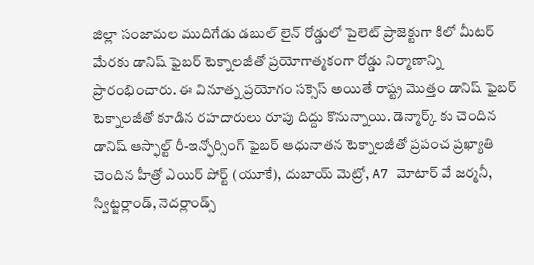జిల్లా సంజామల ముదిగేడు డబుల్ లైన్ రోడ్డులో పైలెట్ ప్రాజెక్టుగా కిలో మీటర్ మేరకు డానిష్ ఫైబర్ టెక్నాలజీతో ప్రయోగాత్మకంగా రోడ్డు నిర్మాణాన్ని ప్రారంభించారు. ఈ వినూత్న ప్రయోగం సక్సెస్ అయితే రాష్ట్ర మొత్తం డానిష్ ఫైబర్ టెక్నాలజీతో కూడిన రహదారులు రూపు దిద్దు కొనున్నాయి. డెన్మార్క్ కు చెందిన డానిష్ ఆస్ఫాల్ట్ రీ-ఇన్ఫోర్సింగ్ ఫైబర్ ఆధునాతన టెక్నాలజీతో ప్రపంచ ప్రఖ్యాతి చెందిన హీత్రో ఎయిర్‌ పోర్ట్ (యూకే), దుబాయ్ మెట్రో, A7 మోటార్‌ వే జర్మనీ, స్విట్జర్లాండ్, నెదర్లాండ్స్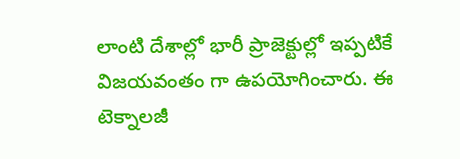లాంటి దేశాల్లో భారీ ప్రాజెక్టుల్లో ఇప్పటికే విజయవంతం గా ఉపయోగించారు. ఈ టెక్నాలజీ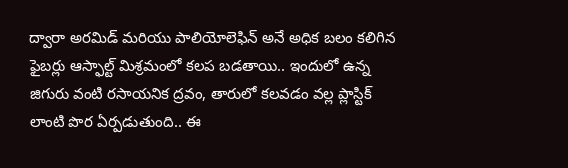ద్వారా అరమిడ్ మరియు పాలియోలెఫిన్ అనే అధిక బలం కలిగిన ఫైబర్లు ఆస్ఫాల్ట్ మిశ్రమంలో కలప బడతాయి.. ఇందులో ఉన్న జిగురు వంటి రసాయనిక ద్రవం, తారులో కలవడం వల్ల ప్లాస్టిక్ లాంటి పొర ఏర్పడుతుంది.. ఈ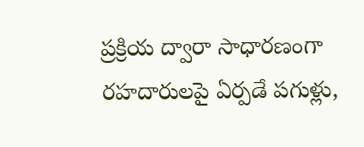ప్రక్రియ ద్వారా సాధారణంగా రహదారులపై ఏర్పడే పగుళ్లు,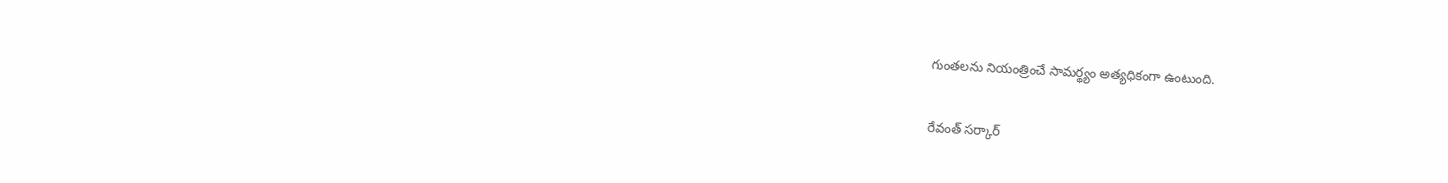గుంతలను నియంత్రించే సామర్థ్యం అత్యధికంగా ఉంటుంది.

రేవంత్ సర్కార్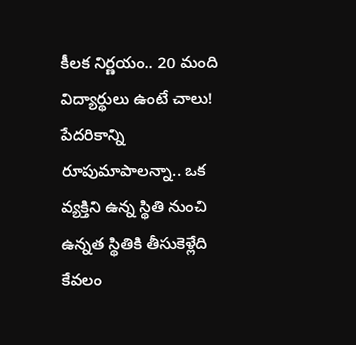కీలక నిర్ణయం.. 20 మంది విద్యార్థులు ఉంటే చాలు!
పేదరికాన్ని రూపుమాపాలన్నా.. ఒక వ్యక్తిని ఉన్న స్థితి నుంచి ఉన్నత స్థితికి తీసుకెళ్లేది కేవలం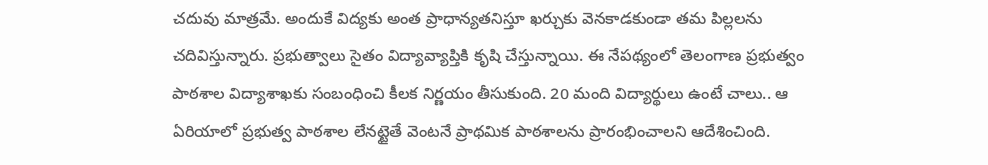చదువు మాత్రమే. అందుకే విద్యకు అంత ప్రాధాన్యతనిస్తూ ఖర్చుకు వెనకాడకుండా తమ పిల్లలను చదివిస్తున్నారు. ప్రభుత్వాలు సైతం విద్యావ్యాప్తికి కృషి చేస్తున్నాయి. ఈ నేపథ్యంలో తెలంగాణ ప్రభుత్వం పాఠశాల విద్యాశాఖకు సంబంధించి కీలక నిర్ణయం తీసుకుంది. 20 మంది విద్యార్థులు ఉంటే చాలు.. ఆ ఏరియాలో ప్రభుత్వ పాఠశాల లేనట్టైతే వెంటనే ప్రాథమిక పాఠశాలను ప్రారంభించాలని ఆదేశించింది.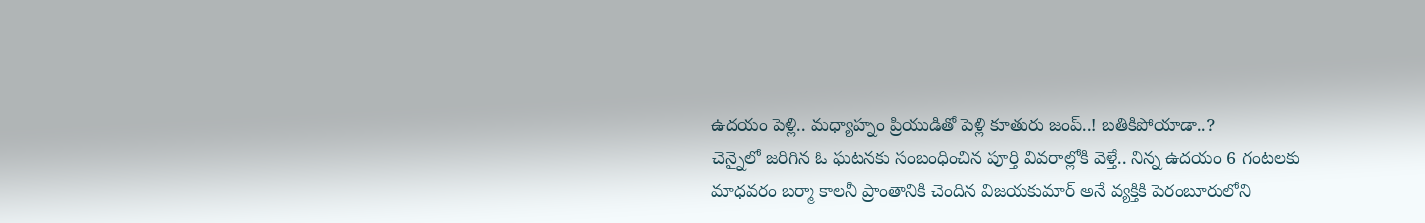ఉదయం పెళ్లి.. మధ్యాహ్నం ప్రియుడితో పెళ్లి కూతురు జంప్‌..! బతికిపోయాడా..?
చెన్నైలో జరిగిన ఓ ఘటనకు సంబంధించిన పూర్తి వివరాల్లోకి వెళ్తే.. నిన్న ఉదయం 6 గంటలకు మాధవరం బర్మా కాలనీ ప్రాంతానికి చెందిన విజయకుమార్ అనే వ్యక్తికి పెరంబూరులోని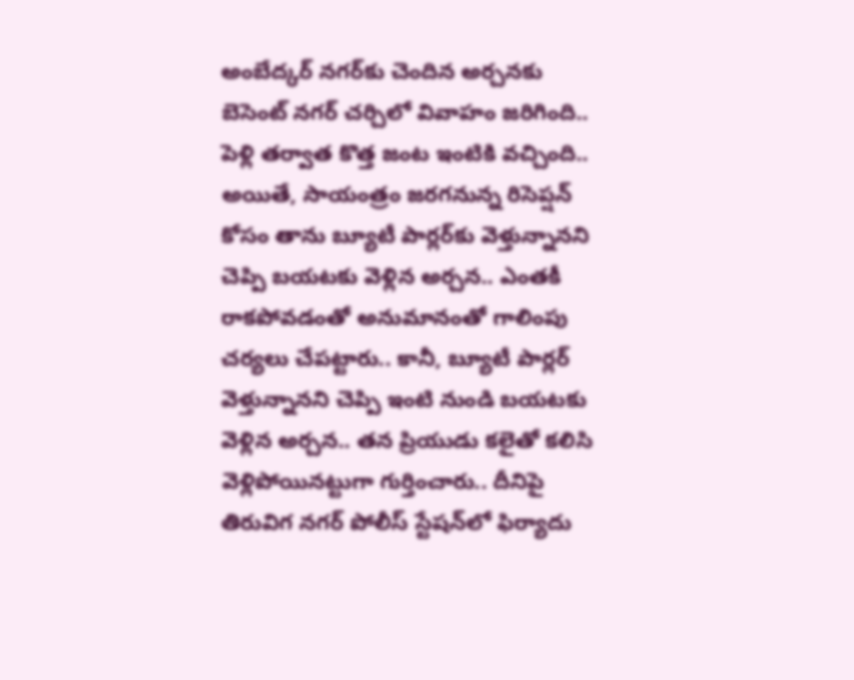అంబేద్కర్ నగర్‌కు చెందిన అర్చనకు బెసెంట్ నగర్ చర్చిలో వివాహం జరిగింది.. పెళ్లి తర్వాత కొత్త జంట ఇంటికి వచ్చింది.. అయితే, సాయంత్రం జరగనున్న రిసెప్షన్ కోసం తాను బ్యూటీ పార్లర్‌కు వెళ్తున్నానని చెప్పి బయటకు వెళ్లిన అర్చన.. ఎంతకీ రాకపోవడంతో అనుమానంతో గాలింపు చర్యలు చేపట్టారు.. కానీ, బ్యూటీ పార్లర్ వెళ్తున్నానని చెప్పి ఇంటి నుండి బయటకు వెళ్లిన అర్చన.. తన ప్రియుడు కలైతో కలిసి వెళ్లిపోయినట్టుగా గుర్తించారు.. దీనిపై తిరువిగ నగర్ పోలీస్ స్టేషన్‌లో ఫిర్యాదు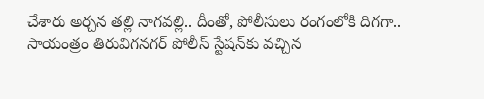చేశారు అర్చన తల్లి నాగవల్లి.. దీంతో, పోలీసులు రంగంలోకి దిగగా.. సాయంత్రం తిరువిగనగర్ పోలీస్ స్టేషన్‌కు వచ్చిన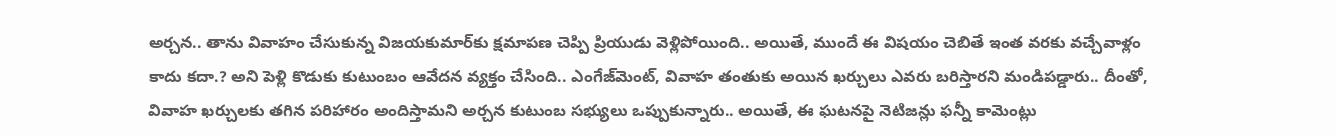అర్చన.. తాను వివాహం చేసుకున్న విజయకుమార్‌కు క్షమాపణ చెప్పి ప్రియుడు వెళ్లిపోయింది.. అయితే, ముందే ఈ విషయం చెబితే ఇంత వరకు వచ్చేవాళ్లం కాదు కదా.? అని పెళ్లి కొడుకు కుటుంబం ఆవేదన వ్యక్తం చేసింది.. ఎంగేజ్‌మెంట్‌, వివాహ తంతుకు అయిన ఖర్చులు ఎవరు బరిస్తారని మండిపడ్డారు.. దీంతో, వివాహ ఖర్చులకు తగిన పరిహారం అందిస్తామని అర్చన కుటుంబ సభ్యులు ఒప్పుకున్నారు.. అయితే, ఈ ఘటనపై నెటిజన్లు ఫన్నీ కామెంట్లు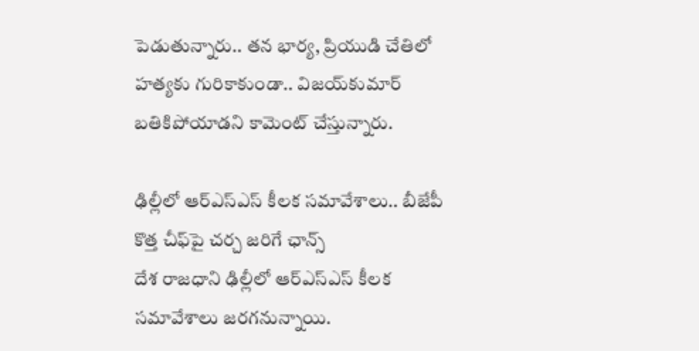పెడుతున్నారు.. తన భార్య, ప్రియుడి చేతిలో హత్యకు గురికాకుండా.. విజయ్‌కుమార్‌ బతికిపోయాడని కామెంట్ చేస్తున్నారు.

ఢిల్లీలో ఆర్ఎస్ఎస్ కీలక సమావేశాలు.. బీజేపీ కొత్త చీఫ్‌పై చర్చ జరిగే ఛాన్స్
దేశ రాజధాని ఢిల్లీలో ఆర్ఎస్ఎస్ కీలక సమావేశాలు జరగనున్నాయి.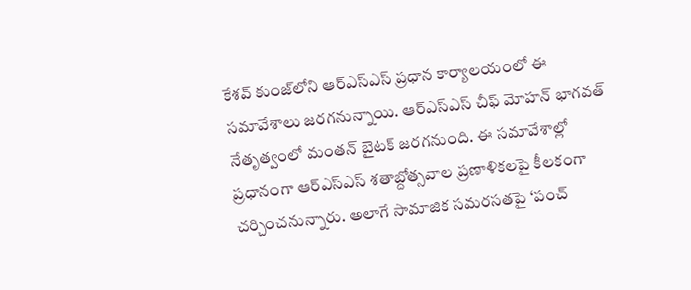కేశవ్ కుంజ్‌‌లోని ఆర్ఎస్ఎస్ ప్రధాన కార్యాలయంలో ఈ సమావేశాలు జరగనున్నాయి. ఆర్‌ఎస్‌ఎస్‌ చీఫ్ మోహన్ భాగవత్ నేతృత్వంలో మంతన్ బైటక్ జరగనుంది. ఈ సమావేశాల్లో ప్రధానంగా ఆర్‌ఎస్‌ఎస్‌ శతాబ్దోత్సవాల ప్రణాళికలపై కీలకంగా చర్చించనున్నారు. అలాగే సామాజిక సమరసతపై ‘పంచ్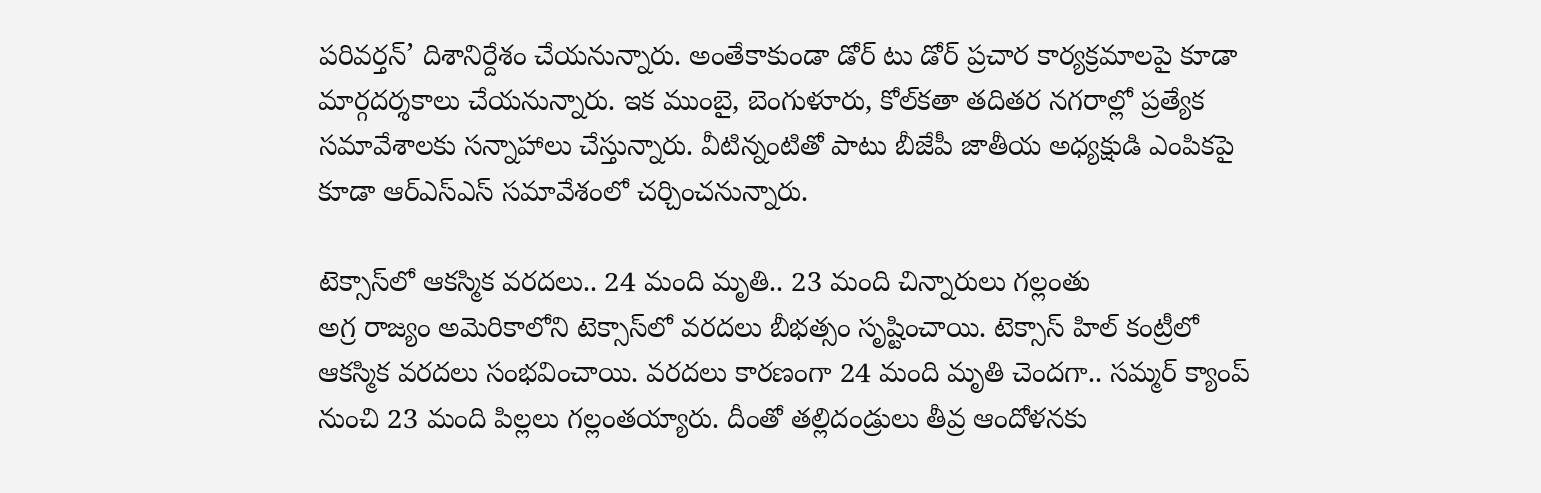పరివర్తన్’ దిశానిర్దేశం చేయనున్నారు. అంతేకాకుండా డోర్ టు డోర్ ప్రచార కార్యక్రమాలపై కూడా మార్గదర్శకాలు చేయనున్నారు. ఇక ముంబై, బెంగుళూరు, కోల్‌కతా తదితర నగరాల్లో ప్రత్యేక సమావేశాలకు సన్నాహాలు చేస్తున్నారు. వీటిన్నంటితో పాటు బీజేపీ జాతీయ అధ్యక్షుడి ఎంపికపై కూడా ఆర్ఎస్ఎస్ సమావేశంలో చర్చించనున్నారు.

టెక్సాస్‌లో ఆకస్మిక వరదలు.. 24 మంది మృతి.. 23 మంది చిన్నారులు గల్లంతు
అగ్ర రాజ్యం అమెరికాలోని టెక్సాస్‌లో వరదలు బీభత్సం సృష్టించాయి. టెక్సాస్ హిల్ కంట్రీలో ఆకస్మిక వరదలు సంభవించాయి. వరదలు కారణంగా 24 మంది మృతి చెందగా.. సమ్మర్ క్యాంప్ నుంచి 23 మంది పిల్లలు గల్లంతయ్యారు. దీంతో తల్లిదండ్రులు తీవ్ర ఆందోళనకు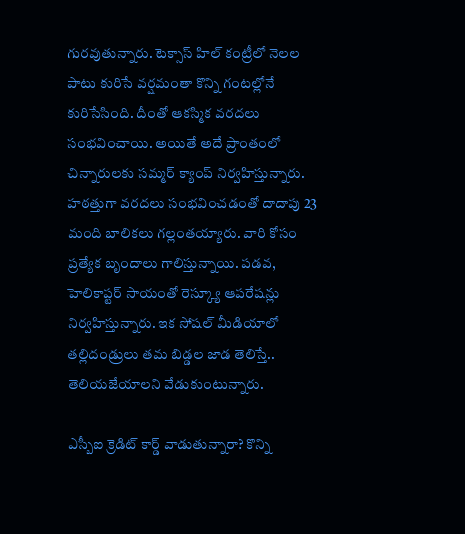గురవుతున్నారు. టెక్సాస్ హిల్ కంట్రీలో నెలల పాటు కురిసే వర్షమంతా కొన్ని గంటల్లోనే కురిసేసింది. దీంతో ఆకస్మిక వరదలు సంభవించాయి. అయితే అదే ప్రాంతంలో చిన్నారులకు సమ్మర్ క్యాంప్ నిర్వహిస్తున్నారు. హఠత్తుగా వరదలు సంభవించడంతో దాదాపు 23 మంది బాలికలు గల్లంతయ్యారు. వారి కోసం ప్రత్యేక బృందాలు గాలిస్తున్నాయి. పడవ, హెలికాప్టర్ సాయంతో రెస్క్యూ ఆపరేషన్లు నిర్వహిస్తున్నారు. ఇక సోషల్ మీడియాలో తల్లిదండ్రులు తమ బిడ్డల జాడ తెలిస్తే.. తెలియజేయాలని వేడుకుంటున్నారు.

ఎస్బీఐ క్రెడిట్ కార్డ్ వాడుతున్నారా? కొన్ని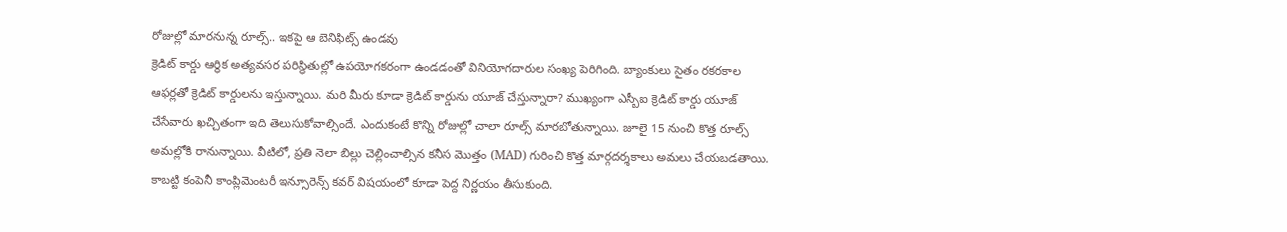రోజుల్లో మారనున్న రూల్స్.. ఇకపై ఆ బెనిఫిట్స్ ఉండవు
క్రెడిట్ కార్డు ఆర్థిక అత్యవసర పరిస్థితుల్లో ఉపయోగకరంగా ఉండడంతో వినియోగదారుల సంఖ్య పెరిగింది. బ్యాంకులు సైతం రకరకాల ఆఫర్లతో క్రెడిట్ కార్డులను ఇస్తున్నాయి. మరి మీరు కూడా క్రెడిట్ కార్డును యూజ్ చేస్తున్నారా? ముఖ్యంగా ఎస్బీఐ క్రెడిట్ కార్డు యూజ్ చేసేవారు ఖచ్చితంగా ఇది తెలుసుకోవాల్సిందే. ఎందుకంటే కొన్ని రోజుల్లో చాలా రూల్స్ మారబోతున్నాయి. జూలై 15 నుంచి కొత్త రూల్స్ అమల్లోకి రానున్నాయి. వీటిలో, ప్రతి నెలా బిల్లు చెల్లించాల్సిన కనీస మొత్తం (MAD) గురించి కొత్త మార్గదర్శకాలు అమలు చేయబడతాయి. కాబట్టి కంపెనీ కాంప్లిమెంటరీ ఇన్సూరెన్స్ కవర్ విషయంలో కూడా పెద్ద నిర్ణయం తీసుకుంది.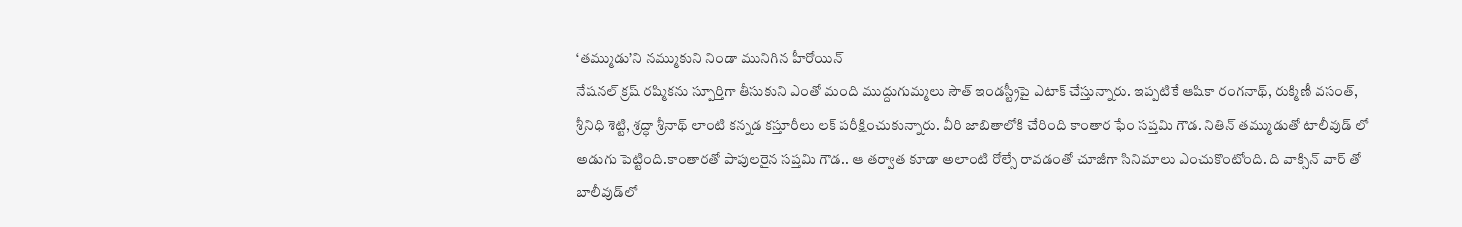‘తమ్ముడు’ని నమ్ముకుని నిండా మునిగిన హీరోయిన్
నేషనల్ క్రష్ రష్మికను స్పూర్తిగా తీసుకుని ఎంతో మంది ముద్దుగుమ్మలు సౌత్ ఇండస్ట్రీపై ఎటాక్ చేస్తున్నారు. ఇప్పటికే ఆషికా రంగనాథ్, రుక్మిణీ వసంత్, శ్రీనిధి శెట్టి, శ్రద్ధా శ్రీనాథ్ లాంటి కన్నడ కస్తూరీలు లక్ పరీక్షించుకున్నారు. వీరి జాబితాలోకి చేరింది కాంతార ఫేం సప్తమి గౌడ. నితిన్ తమ్ముడుతో టాలీవుడ్ లో అడుగు పెట్టింది.కాంతారతో పాపులరైన సప్తమి గౌడ.. ఆ తర్వాత కూడా అలాంటి రోల్సే రావడంతో చూజీగా సినిమాలు ఎంచుకొంటోంది. ది వాక్సిన్ వార్ తో బాలీవుడ్‌లో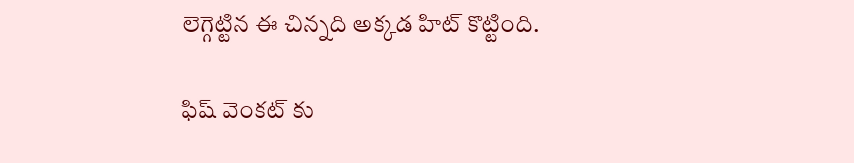లెగ్గెట్టిన ఈ చిన్నది అక్కడ హిట్ కొట్టింది.

ఫిష్ వెంకట్ కు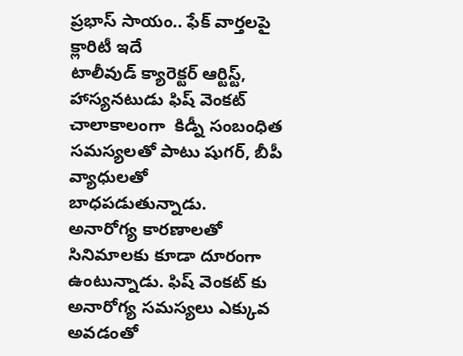ప్రభాస్ సాయం.. ఫేక్ వార్తలపై క్లారిటీ ఇదే
టాలీవుడ్ క్యారెక్టర్ ఆర్టిస్ట్, హాస్యనటుడు ఫిష్ వెంకట్ చాలాకాలంగా  కిడ్నీ సంబంధిత సమస్యలతో పాటు షుగర్, బీపీ వ్యాధులతో  బాధపడుతున్నాడు.  అనారోగ్య కారణాలతో సినిమాలకు కూడా దూరంగా ఉంటున్నాడు. ఫిష్ వెంకట్ కు అనారోగ్య సమస్యలు ఎక్కువ అవడంతో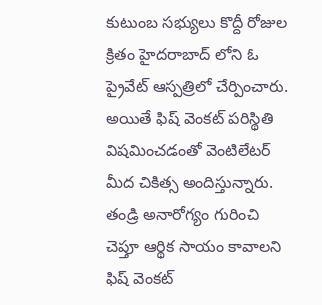కుటుంబ సభ్యులు కొద్దీ రోజుల క్రితం హైదరాబాద్ లోని ఓ ప్రైవేట్ ఆస్పత్రిలో చేర్పించారు. అయితే ఫిష్ వెంకట్ పరిస్థితి విషమించడంతో వెంటిలేటర్ మీద చికిత్స అందిస్తున్నారు. తండ్రి అనారోగ్యం గురించి చెప్తూ ఆర్థిక సాయం కావాలని ఫిష్ వెంకట్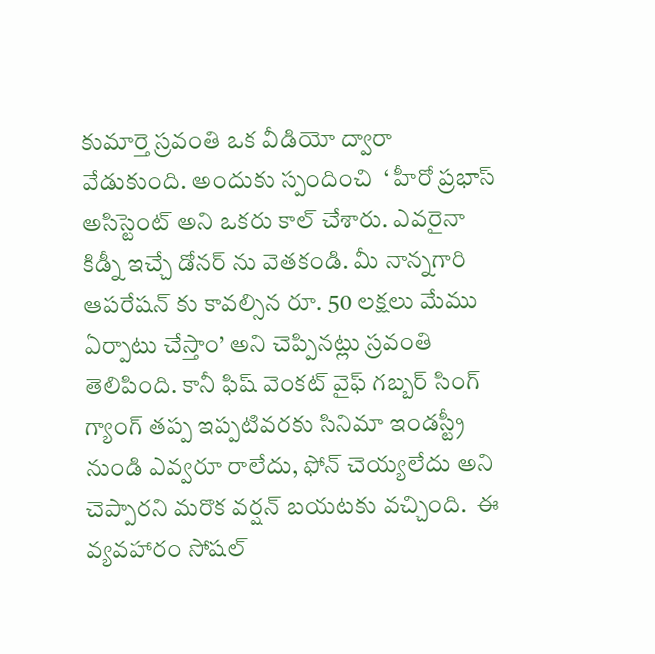కుమార్తె స్రవంతి ఒక వీడియో ద్వారా వేడుకుంది. అందుకు స్పందించి  ‘ హీరో ప్రభాస్ అసిస్టెంట్ అని ఒకరు కాల్ చేశారు. ఎవరైనా కిడ్నీ ఇచ్చే డోనర్ ను వెతకండి. మీ నాన్నగారి ఆపరేషన్ కు కావల్సిన రూ. 50 లక్షలు మేము ఏర్పాటు చేస్తాం’ అని చెప్పినట్లు స్రవంతి తెలిపింది. కానీ ఫిష్ వెంకట్ వైఫ్ గబ్బర్ సింగ్ గ్యాంగ్ తప్ప ఇప్పటివరకు సినిమా ఇండస్ట్రీ నుండి ఎవ్వరూ రాలేదు, ఫోన్ చెయ్యలేదు అని చెప్పారని మరొక వర్షన్ బయటకు వచ్చింది.  ఈ వ్యవహారం సోషల్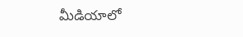మీడియాలో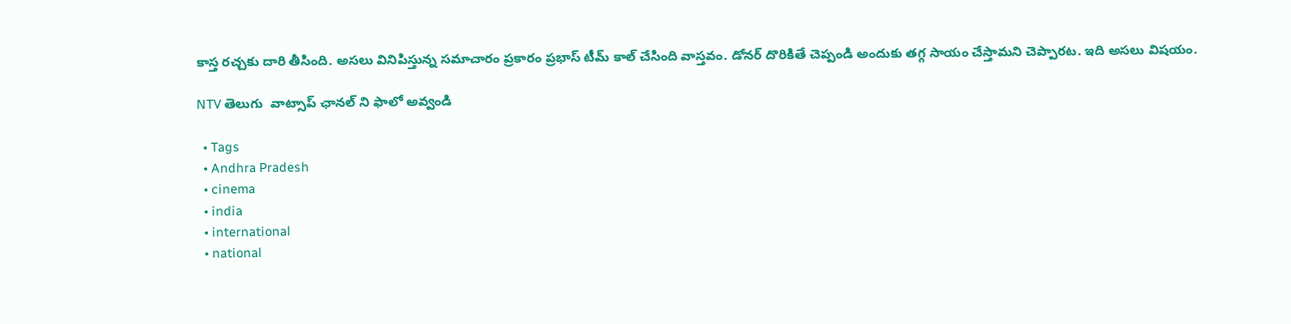కాస్త రచ్చకు దారి తీసింది. అసలు వినిపిస్తున్న సమాచారం ప్రకారం ప్రభాస్ టీమ్ కాల్ చేసింది వాస్తవం. డోనర్ దొరికితే చెప్పండి అందుకు తగ్గ సాయం చేస్తామని చెప్పారట. ఇది అసలు విషయం.

NTV తెలుగు  వాట్సాప్ ఛానల్ ని ఫాలో అవ్వండి

  • Tags
  • Andhra Pradesh
  • cinema
  • india
  • international
  • national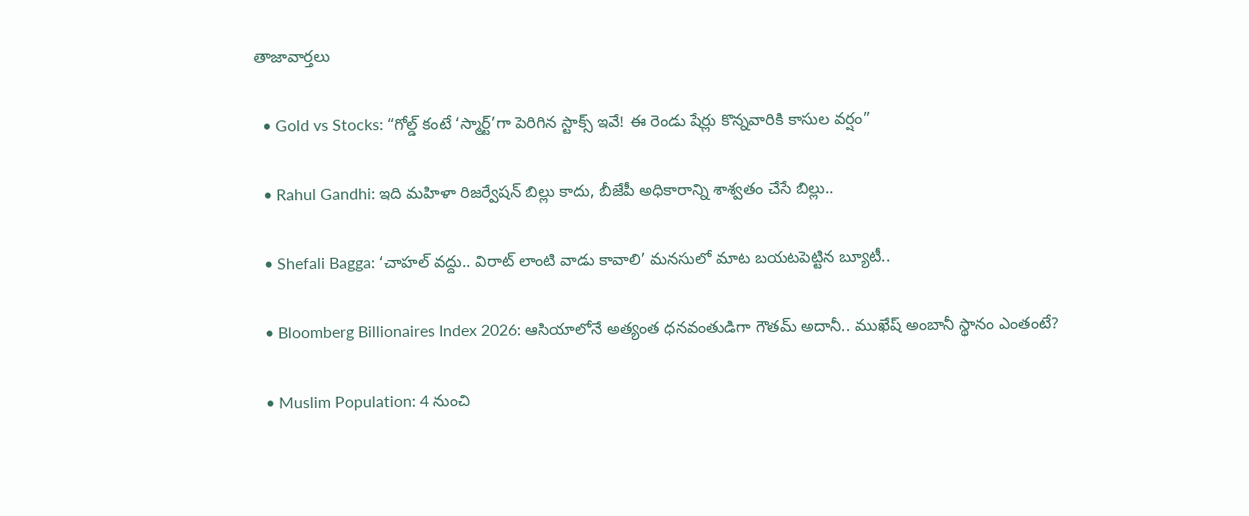తాజావార్తలు

  • Gold vs Stocks: “గోల్డ్ కంటే ‘స్మార్ట్’గా పెరిగిన స్టాక్స్ ఇవే! ఈ రెండు షేర్లు కొన్నవారికి కాసుల వర్షం”

  • Rahul Gandhi: ఇది మహిళా రిజర్వేషన్ బిల్లు కాదు, బీజేపీ అధికారాన్ని శాశ్వతం చేసే బిల్లు..

  • Shefali Bagga: ‘చాహల్‌ వద్దు.. విరాట్ లాంటి వాడు కావాలి’ మనసులో మాట బయటపెట్టిన బ్యూటీ..

  • Bloomberg Billionaires Index 2026: ఆసియాలోనే అత్యంత ధనవంతుడిగా గౌతమ్ అదానీ.. ముఖేష్ అంబానీ స్థానం ఎంతంటే?

  • Muslim Population: 4 నుంచి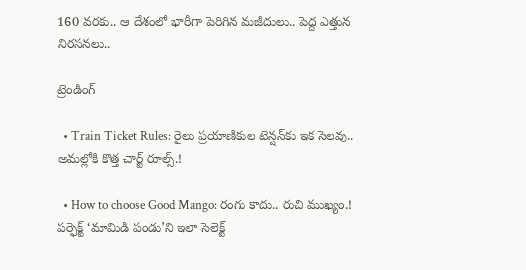160 వరకు.. ఆ దేశంలో భారీగా పెరిగిన మజీదులు.. పెద్ద ఎత్తున నిరసనలు..

ట్రెండింగ్‌

  • Train Ticket Rules: రైలు ప్రయాణికుల టెన్షన్‌కు ఇక సెలవు.. అమల్లోకి కొత్త చార్ట్ రూల్స్.!

  • How to choose Good Mango: రంగు కాదు.. రుచి ముఖ్యం.! పర్ఫెక్ట్ ‘మామిడి పండు’ని ఇలా సెలెక్ట్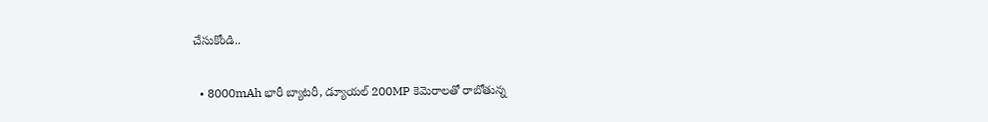చేసుకోండి..

  • 8000mAh భారీ బ్యాటరీ, డ్యూయల్ 200MP కెమెరాలతో రాబోతున్న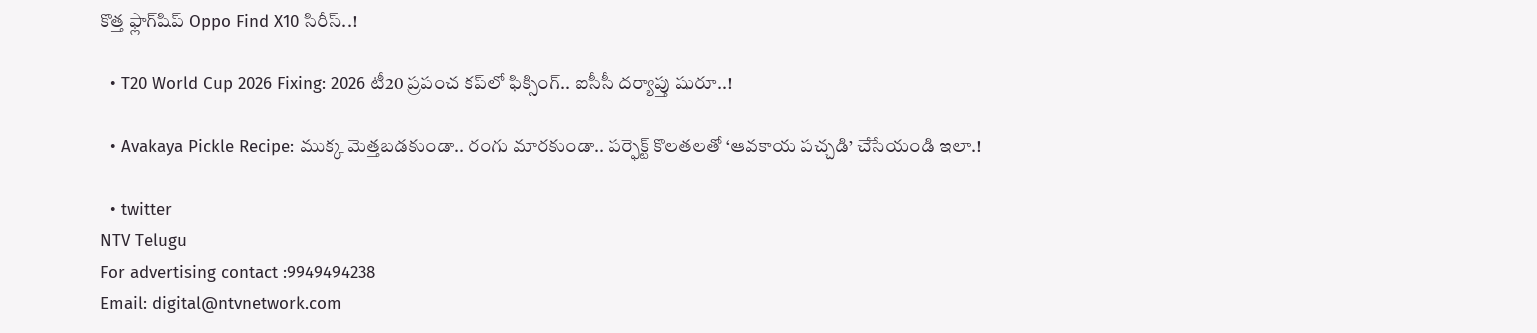కొత్త ఫ్లాగ్‌షిప్ Oppo Find X10 సిరీస్..!

  • T20 World Cup 2026 Fixing: 2026 టీ20 ప్రపంచ కప్‌లో ఫిక్సింగ్.. ఐసీసీ దర్యాప్తు షురూ..!

  • Avakaya Pickle Recipe: ముక్క మెత్తబడకుండా.. రంగు మారకుండా.. పర్ఫెక్ట్ కొలతలతో ‘ఆవకాయ పచ్చడి’ చేసేయండి ఇలా.!

  • twitter
NTV Telugu
For advertising contact :9949494238
Email: digital@ntvnetwork.com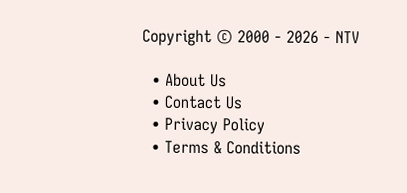Copyright © 2000 - 2026 - NTV

  • About Us
  • Contact Us
  • Privacy Policy
  • Terms & Conditions